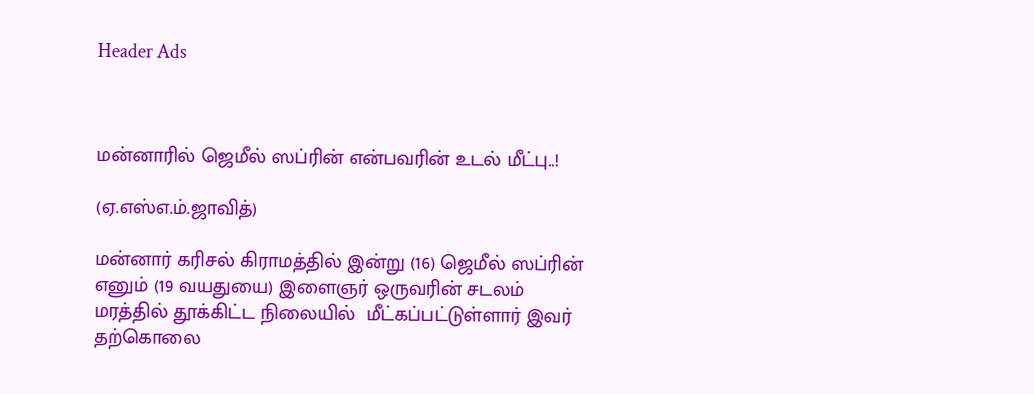Header Ads



மன்னாரில் ஜெமீல் ஸப்ரின் என்பவரின் உடல் மீட்பு..!

(ஏ.எஸ்எ.ம்.ஜாவித்)

மன்னார் கரிசல் கிராமத்தில் இன்று (16) ஜெமீல் ஸப்ரின் எனும் (19 வயதுயை) இளைஞர் ஒருவரின் சடலம் மரத்தில் தூக்கிட்ட நிலையில்  மீட்கப்பட்டுள்ளார் இவர் தற்கொலை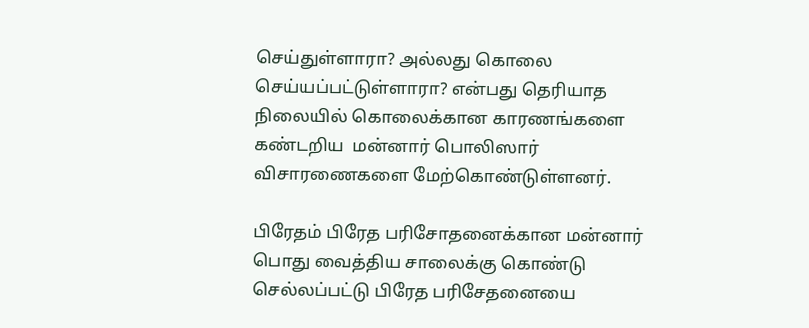செய்துள்ளாரா? அல்லது கொலை செய்யப்பட்டுள்ளாரா? என்பது தெரியாத நிலையில் கொலைக்கான காரணங்களை கண்டறிய  மன்னார் பொலிஸார் விசாரணைகளை மேற்கொண்டுள்ளனர்.

பிரேதம் பிரேத பரிசோதனைக்கான மன்னார் பொது வைத்திய சாலைக்கு கொண்டு செல்லப்பட்டு பிரேத பரிசேதனையை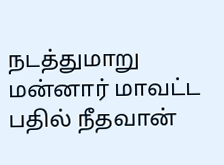நடத்துமாறு மன்னார் மாவட்ட பதில் நீதவான்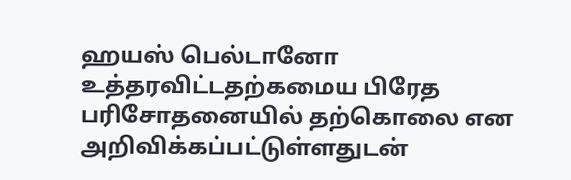ஹயஸ் பெல்டானோ உத்தரவிட்டதற்கமைய பிரேத பரிசோதனையில் தற்கொலை என அறிவிக்கப்பட்டுள்ளதுடன்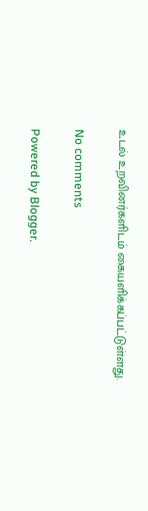உடல் உறவினர்களிடம் கையளிக்கப்பட்டுள்ளது.

No comments

Powered by Blogger.